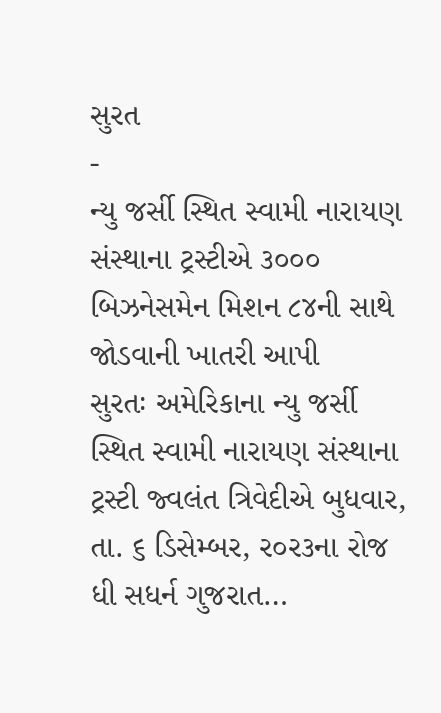સુરત
-
ન્યુ જર્સી સ્થિત સ્વામી નારાયણ સંસ્થાના ટ્રસ્ટીએ ૩૦૦૦ બિઝનેસમેન મિશન ૮૪ની સાથે જોડવાની ખાતરી આપી
સુરતઃ અમેરિકાના ન્યુ જર્સી સ્થિત સ્વામી નારાયણ સંસ્થાના ટ્રસ્ટી જ્વલંત ત્રિવેદીએ બુધવાર, તા. ૬ ડિસેમ્બર, ર૦ર૩ના રોજ ધી સધર્ન ગુજરાત…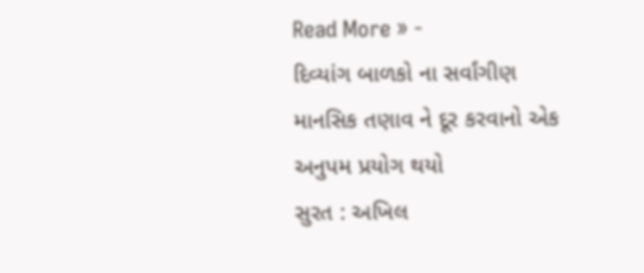Read More » -
દિવ્યાંગ બાળકો ના સર્વાંગીણ માનસિક તણાવ ને દૂર કરવાનો એક અનુપમ પ્રયોગ થયો
સુરત : અખિલ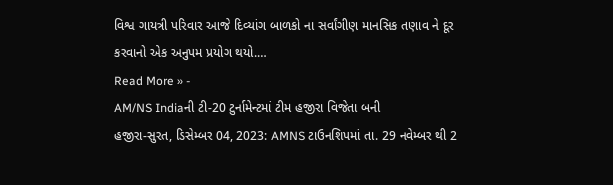વિશ્વ ગાયત્રી પરિવાર આજે દિવ્યાંગ બાળકો ના સર્વાંગીણ માનસિક તણાવ ને દૂર કરવાનો એક અનુપમ પ્રયોગ થયો.…
Read More » -
AM/NS Indiaની ટી-20 ટુર્નામેન્ટમાં ટીમ હજીરા વિજેતા બની
હજીરા-સુરત, ડિસેમ્બર 04, 2023: AMNS ટાઉનશિપમાં તા. 29 નવેમ્બર થી 2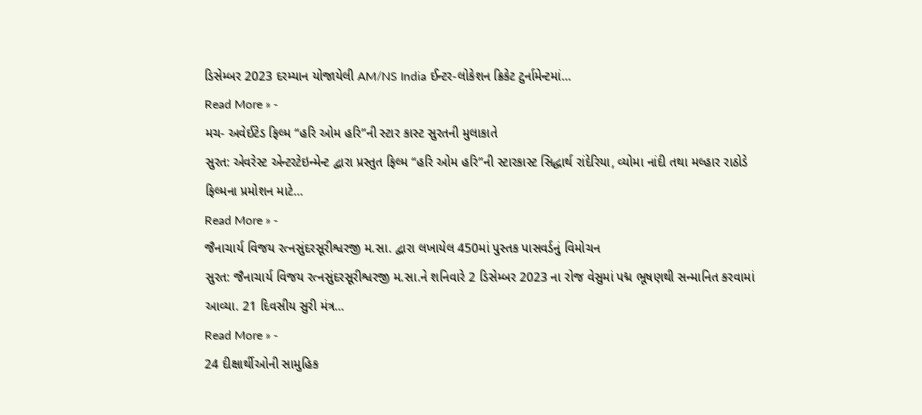ડિસેમ્બર 2023 દરમ્યાન યોજાયેલી AM/NS India ઈન્ટર-લોકેશન ક્રિકેટ ટુર્નામેન્ટમાં…
Read More » -
મચ- અવેઈટેડ ફિલ્મ “હરિ ઓમ હરિ”ની સ્ટાર કાસ્ટ સુરતની મુલાકાતે
સુરત: એવરેસ્ટ એન્ટરટેઇન્મેન્ટ દ્વારા પ્રસ્તુત ફિલ્મ “હરિ ઓમ હરિ”ની સ્ટારકાસ્ટ સિદ્ધાર્થ રાંદેરિયા, વ્યોમા નાંદી તથા મલ્હાર રાઠોડે ફિલ્મના પ્રમોશન માટે…
Read More » -
જૈનાચાર્ય વિજય રત્નસુંદરસૂરીશ્વરજી મ.સા. દ્વારા લખાયેલ 450માં પુસ્તક પાસવર્ડનું વિમોચન
સુરત: જૈનાચાર્ય વિજય રત્નસુંદરસૂરીશ્વરજી મ.સા.ને શનિવારે 2 ડિસેમ્બર 2023 ના રોજ વેસુમાં પદ્મ ભૂષણથી સન્માનિત કરવામાં આવ્યા. 21 દિવસીય સુરી મંત્ર…
Read More » -
24 દીક્ષાર્થીઓની સામુહિક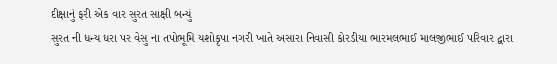દીક્ષાનું ફરી એક વાર સુરત સાક્ષી બન્યું
સુરત ની ધન્ય ધરા પર વેસુ ના તપોભૂમિ યશોકૃપા નગરી ખાતે અસારા નિવાસી કોરડીયા ભારમલભાઈ માલજીભાઈ પરિવાર દ્વારા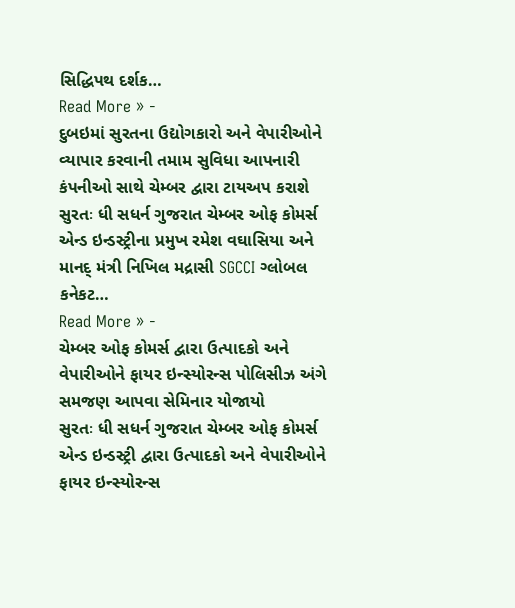સિદ્ધિપથ દર્શક…
Read More » -
દુબઇમાં સુરતના ઉદ્યોગકારો અને વેપારીઓને વ્યાપાર કરવાની તમામ સુવિધા આપનારી કંપનીઓ સાથે ચેમ્બર દ્વારા ટાયઅપ કરાશે
સુરતઃ ધી સધર્ન ગુજરાત ચેમ્બર ઓફ કોમર્સ એન્ડ ઇન્ડસ્ટ્રીના પ્રમુખ રમેશ વઘાસિયા અને માનદ્ મંત્રી નિખિલ મદ્રાસી SGCCI ગ્લોબલ કનેકટ…
Read More » -
ચેમ્બર ઓફ કોમર્સ દ્વારા ઉત્પાદકો અને વેપારીઓને ફાયર ઇન્સ્યોરન્સ પોલિસીઝ અંગે સમજણ આપવા સેમિનાર યોજાયો
સુરતઃ ધી સધર્ન ગુજરાત ચેમ્બર ઓફ કોમર્સ એન્ડ ઇન્ડસ્ટ્રી દ્વારા ઉત્પાદકો અને વેપારીઓને ફાયર ઇન્સ્યોરન્સ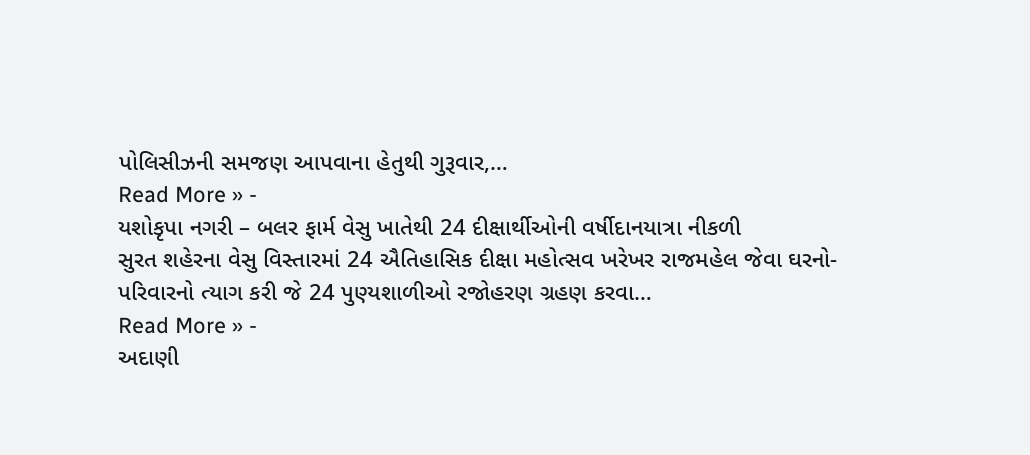પોલિસીઝની સમજણ આપવાના હેતુથી ગુરૂવાર,…
Read More » -
યશોકૃપા નગરી – બલર ફાર્મ વેસુ ખાતેથી 24 દીક્ષાર્થીઓની વર્ષીદાનયાત્રા નીકળી
સુરત શહેરના વેસુ વિસ્તારમાં 24 ઐતિહાસિક દીક્ષા મહોત્સવ ખરેખર રાજમહેલ જેવા ઘરનો-પરિવારનો ત્યાગ કરી જે 24 પુણ્યશાળીઓ રજોહરણ ગ્રહણ કરવા…
Read More » -
અદાણી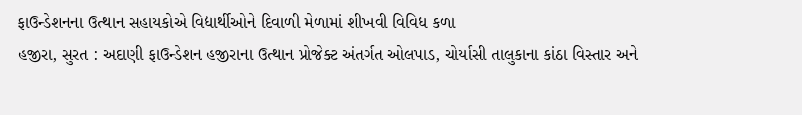ફાઉન્ડેશનના ઉત્થાન સહાયકોએ વિદ્યાર્થીઓને દિવાળી મેળામાં શીખવી વિવિધ કળા
હજીરા, સુરત : અદાણી ફાઉન્ડેશન હજીરાના ઉત્થાન પ્રોજેક્ટ અંતર્ગત ઓલપાડ, ચોર્યાસી તાલુકાના કાંઠા વિસ્તાર અને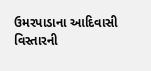ઉમરપાડાના આદિવાસી વિસ્તારની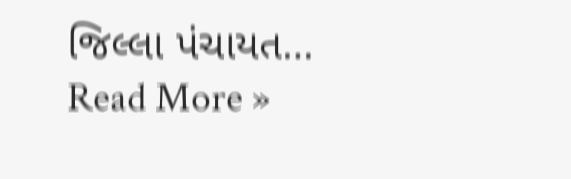જિલ્લા પંચાયત…
Read More »